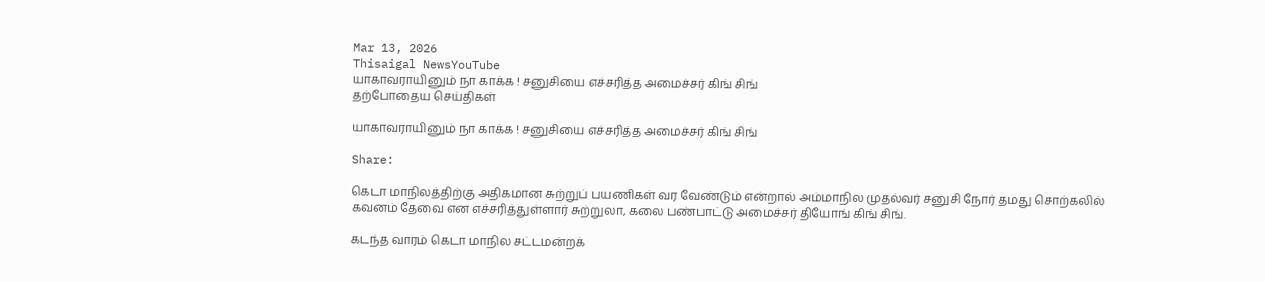Mar 13, 2026
Thisaigal NewsYouTube
யாகாவராயினும் நா காக்க ! சனுசியை எச்சரித்த அமைச்சர் கிங் சிங்
தற்போதைய செய்திகள்

யாகாவராயினும் நா காக்க ! சனுசியை எச்சரித்த அமைச்சர் கிங் சிங்

Share:

கெடா மாநிலத்திற்கு அதிகமான சுற்றுப் பயணிகள் வர வேண்டும் என்றால் அம்மாநில முதல்வர் சனுசி நோர் தமது சொற்கலில் கவனம் தேவை என எச்சரித்துள்ளார் சுற்றுலா, கலை பண்பாட்டு அமைச்சர் தியோங் கிங் சிங்.

கடந்த வாரம் கெடா மாநில சட்டமன்றக்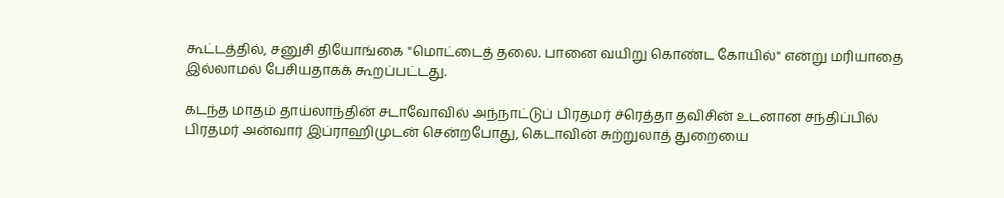கூட்டத்தில், சனுசி தியோங்கை "மொட்டைத் தலை. பானை வயிறு கொண்ட கோயில்" என்று மரியாதை இல்லாமல் பேசியதாகக் கூறப்பட்டது.

கடந்த மாதம் தாய்லாந்தின் சடாவோவில் அந்நாட்டுப் பிரதமர் ச்ரெத்தா தவிசின் உடனான சந்திப்பில் பிரதமர் அன்வார் இப்ராஹிமுடன் சென்றபோது, கெடாவின் சுற்றுலாத் துறையை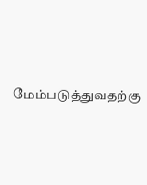மேம்படுத்துவதற்கு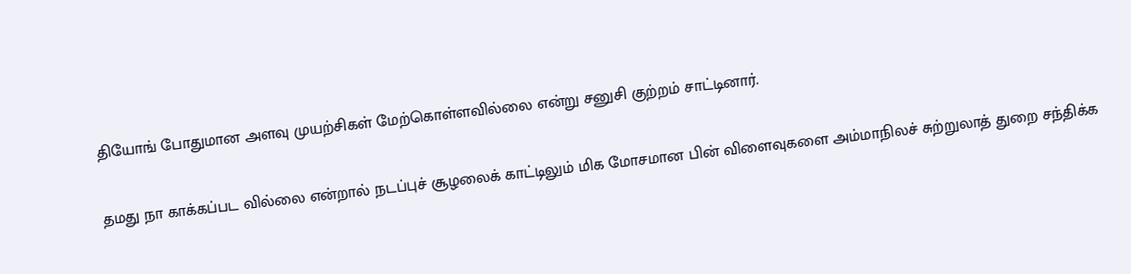தியோங் போதுமான அளவு முயற்சிகள் மேற்கொள்ளவில்லை என்று சனுசி குற்றம் சாட்டினார்.

தமது நா காக்கப்பட வில்லை என்றால் நடப்புச் சூழலைக் காட்டிலும் மிக மோசமான பின் விளைவுகளை அம்மாநிலச் சுற்றுலாத் துறை சந்திக்க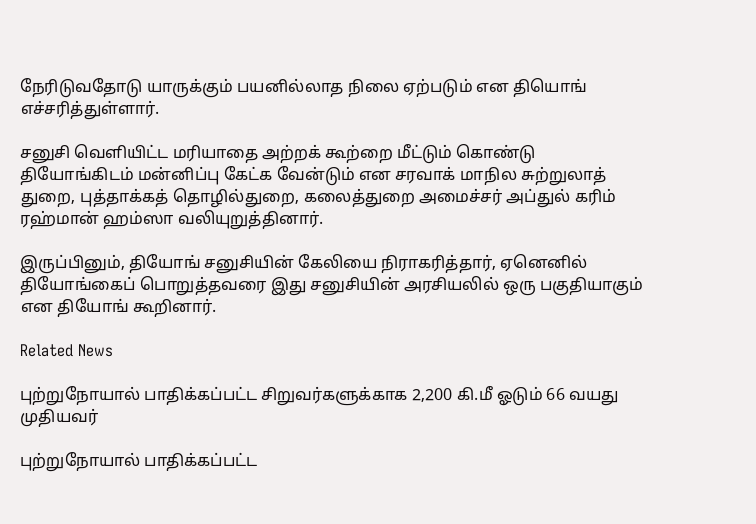நேரிடுவதோடு யாருக்கும் பயனில்லாத நிலை ஏற்படும் என தியொங் எச்சரித்துள்ளார்.

சனுசி வெளியிட்ட மரியாதை அற்றக் கூற்றை மீட்டும் கொண்டு தியோங்கிடம் மன்னிப்பு கேட்க வேன்டும் என சரவாக் மாநில சுற்றுலாத் துறை, புத்தாக்கத் தொழில்துறை, கலைத்துறை அமைச்சர் அப்துல் கரிம் ரஹ்மான் ஹம்ஸா வலியுறுத்தினார்.

இருப்பினும், தியோங் சனுசியின் கேலியை நிராகரித்தார், ஏனெனில் தியோங்கைப் பொறுத்தவரை இது சனுசியின் அரசியலில் ஒரு பகுதியாகும் என தியோங் கூறினார்.

Related News

புற்றுநோயால் பாதிக்கப்பட்ட சிறுவர்களுக்காக 2,200 கி.மீ ஓடும் 66 வயது முதியவர்

புற்றுநோயால் பாதிக்கப்பட்ட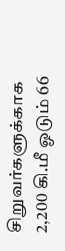சிறுவர்களுக்காக 2,200 கி.மீ ஓடும் 66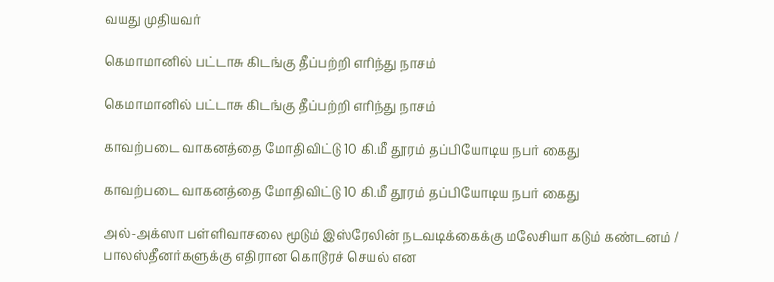வயது முதியவர்

கெமாமானில் பட்டாசு கிடங்கு தீப்பற்றி எரிந்து நாசம்

கெமாமானில் பட்டாசு கிடங்கு தீப்பற்றி எரிந்து நாசம்

காவற்படை வாகனத்தை மோதிவிட்டு 10 கி.மீ தூரம் தப்பியோடிய நபர் கைது

காவற்படை வாகனத்தை மோதிவிட்டு 10 கி.மீ தூரம் தப்பியோடிய நபர் கைது

அல்-அக்ஸா பள்ளிவாசலை மூடும் இஸ்ரேலின் நடவடிக்கைக்கு மலேசியா கடும் கண்டனம் / பாலஸ்தீனர்களுக்கு எதிரான கொடூரச் செயல் என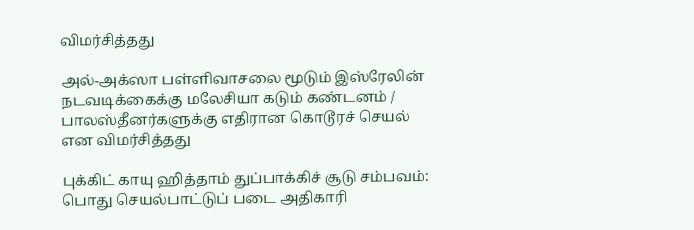விமர்சித்தது

அல்-அக்ஸா பள்ளிவாசலை மூடும் இஸ்ரேலின் நடவடிக்கைக்கு மலேசியா கடும் கண்டனம் / பாலஸ்தீனர்களுக்கு எதிரான கொடூரச் செயல் என விமர்சித்தது

புக்கிட் காயு ஹித்தாம் துப்பாக்கிச் சூடு சம்பவம்: பொது செயல்பாட்டுப் படை அதிகாரி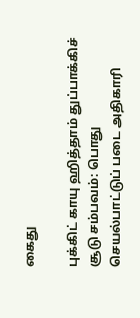கைது

புக்கிட் காயு ஹித்தாம் துப்பாக்கிச் சூடு சம்பவம்: பொது செயல்பாட்டுப் படை அதிகாரி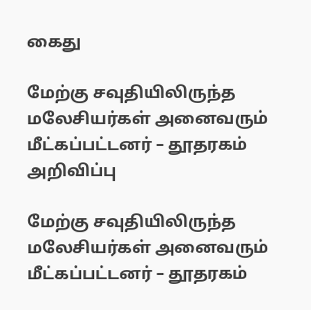கைது

மேற்கு சவுதியிலிருந்த மலேசியர்கள் அனைவரும் மீட்கப்பட்டனர் – தூதரகம் அறிவிப்பு

மேற்கு சவுதியிலிருந்த மலேசியர்கள் அனைவரும் மீட்கப்பட்டனர் – தூதரகம்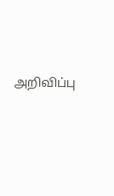அறிவிப்பு